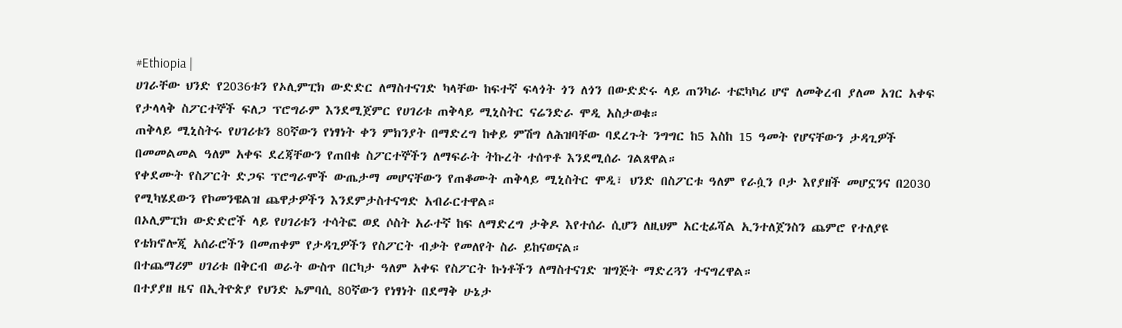#Ethiopia |
ሀገራቸው ህንድ የ2036ቱን የኦሊምፒክ ውድድር ለማስተናገድ ካላቸው ከፍተኛ ፍላጎት ጎን ለጎን በውድድሩ ላይ ጠንካራ ተፎካካሪ ሆኖ ለመቅረብ ያለመ አገር አቀፍ የታላላቅ ስፖርተኞች ፍለጋ ፕሮግራም እንደሚጀምር የሀገሪቱ ጠቅላይ ሚኒስትር ናሬንድራ ሞዲ አስታወቁ።
ጠቅላይ ሚኒስትሩ የሀገሪቱን 80ኛውን የነፃነት ቀን ምክንያት በማድረግ ከቀይ ምሽግ ለሕዝባቸው ባደረጉት ንግግር ከ5 እስከ 15 ዓመት የሆናቸውን ታዳጊዎች በመመልመል ዓለም አቀፍ ደረጃቸውን የጠበቁ ስፖርተኞችን ለማፍራት ትኩረት ተሰጥቶ እንደሚሰራ ገልጸዋል።
የቀደሙት የስፖርት ድጋፍ ፕሮግራሞች ውጤታማ መሆናቸውን የጠቆሙት ጠቅላይ ሚኒስትር ሞዲ፣ ህንድ በስፖርቱ ዓለም የራሷን ቦታ እየያዘች መሆኗንና በ2030 የሚካሄደውን የኮመንዌልዝ ጨዋታዎችን እንደምታስተናግድ አብራርተዋል።
በኦሊምፒክ ውድድሮች ላይ የሀገሪቱን ተሳትፎ ወደ ሶስት አራተኛ ከፍ ለማድረግ ታቅዶ እየተሰራ ሲሆን ለዚህም አርቲፊሻል ኢንተለጀንስን ጨምሮ የተለያዩ የቴክኖሎጂ አሰራሮችን በመጠቀም የታዳጊዎችን የስፖርት ብቃት የመለየት ስራ ይከናወናል።
በተጨማሪም ሀገሪቱ በቅርብ ወራት ውስጥ በርካታ ዓለም አቀፍ የስፖርት ኩነቶችን ለማስተናገድ ዝግጅት ማድረጓን ተናግረዋል።
በተያያዘ ዜና በኢትዮጵያ የህንድ ኤምባሲ 80ኛውን የነፃነት በደማቅ ሁኔታ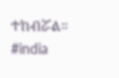ተከብሯል።
#india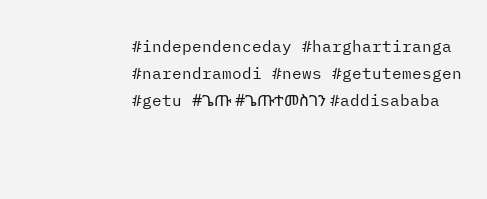#independenceday #harghartiranga #narendramodi #news #getutemesgen #getu #ጌጡ #ጌጡተመስገን #addisababa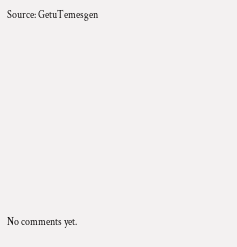Source: GetuTemesgen








No comments yet.